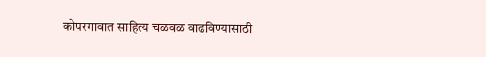कोपरगावात साहित्य चळवळ वाढविण्यासाठी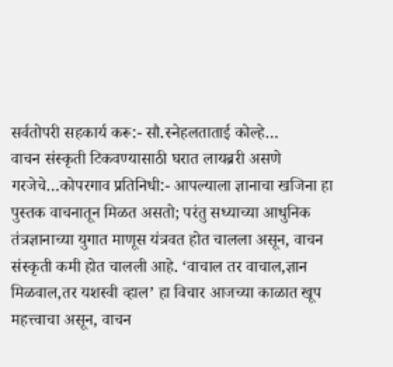सर्वतोपरी सहकार्य करू:- सौ.स्नेहलताताई कोल्हे…
वाचन संस्कृती टिकवण्यासाठी घरात लायब्ररी असणे गरजेचे…कोपरगाव प्रतिनिधी:- आपल्याला ज्ञानाचा खजिना हा पुस्तक वाचनातून मिळत असतो; परंतु सध्याच्या आधुनिक तंत्रज्ञानाच्या युगात माणूस यंत्रवत होत चालला असून, वाचन संस्कृती कमी होत चालली आहे. ‘वाचाल तर वाचाल,ज्ञान मिळवाल,तर यशस्वी व्हाल’ हा विचार आजच्या काळात खूप महत्त्वाचा असून, वाचन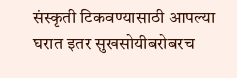संस्कृती टिकवण्यासाठी आपल्या घरात इतर सुखसोयीबरोबरच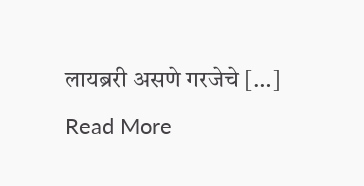लायब्ररी असणे गरजेचे […]
Read More